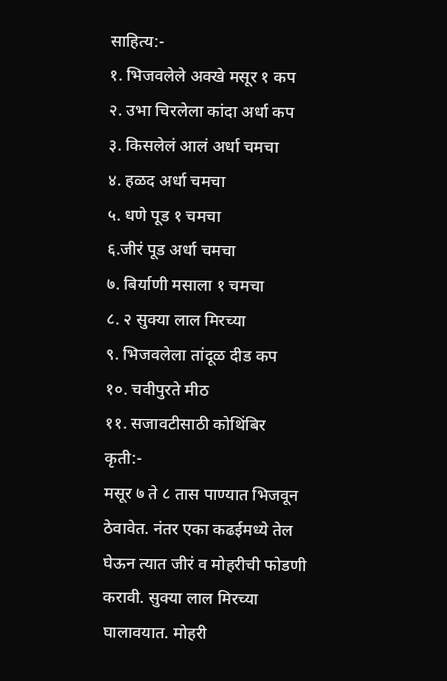साहित्य:-
१. भिजवलेले अक्खे मसूर १ कप
२. उभा चिरलेला कांदा अर्धा कप
३. किसलेलं आलं अर्धा चमचा
४. हळद अर्धा चमचा
५. धणे पूड १ चमचा
६.जीरं पूड अर्धा चमचा
७. बिर्याणी मसाला १ चमचा
८. २ सुक्या लाल मिरच्या
९. भिजवलेला तांदूळ दीड कप
१०. चवीपुरते मीठ
११. सजावटीसाठी कोथिंबिर
कृती:-
मसूर ७ ते ८ तास पाण्यात भिजवून ठेवावेत. नंतर एका कढईमध्ये तेल घेऊन त्यात जीरं व मोहरीची फोडणी करावी. सुक्या लाल मिरच्या घालावयात. मोहरी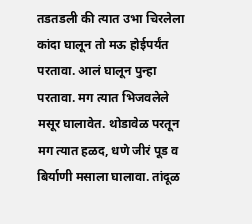तडतडली की त्यात उभा चिरलेला कांदा घालून तो मऊ होईपर्यंत परतावा. आलं घालून पुन्हा परतावा. मग त्यात भिजवलेले मसूर घालावेत. थोडावेळ परतून मग त्यात हळद, धणे जीरं पूड व बिर्याणी मसाला घालावा. तांदूळ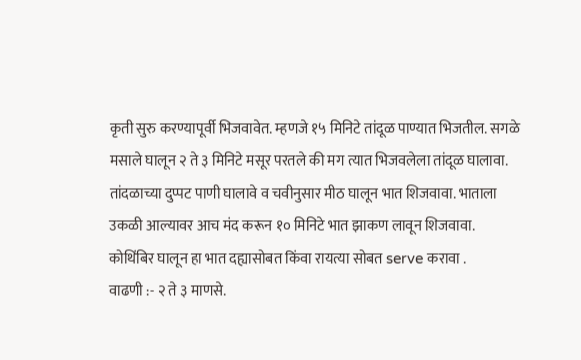कृती सुरु करण्यापूर्वी भिजवावेत. म्हणजे १५ मिनिटे तांदूळ पाण्यात भिजतील. सगळे मसाले घालून २ ते ३ मिनिटे मसूर परतले की मग त्यात भिजवलेला तांदूळ घालावा. तांदळाच्या दुप्पट पाणी घालावे व चवीनुसार मीठ घालून भात शिजवावा. भाताला उकळी आल्यावर आच मंद करून १० मिनिटे भात झाकण लावून शिजवावा. कोथिंबिर घालून हा भात दह्यासोबत किंवा रायत्या सोबत serve करावा .
वाढणी :- २ ते ३ माणसे.